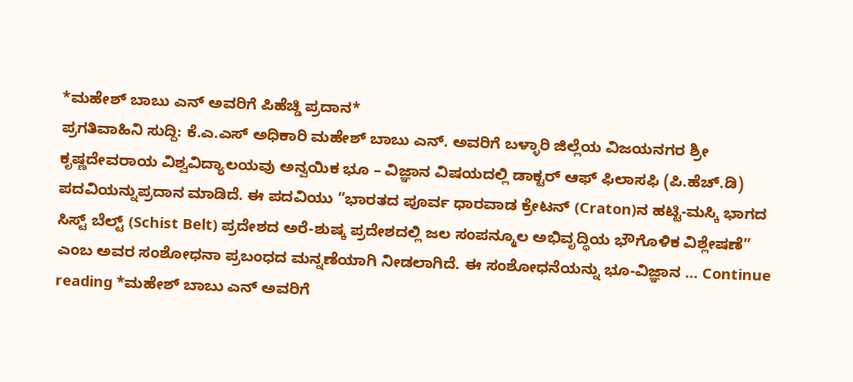*ಮಹೇಶ್ ಬಾಬು ಎನ್ ಅವರಿಗೆ ಪಿಹೆಚ್ಡಿ ಪ್ರದಾನ*
ಪ್ರಗತಿವಾಹಿನಿ ಸುದ್ದಿ: ಕೆ.ಎ.ಎಸ್ ಅಧಿಕಾರಿ ಮಹೇಶ್ ಬಾಬು ಎನ್. ಅವರಿಗೆ ಬಳ್ಳಾರಿ ಜಿಲ್ಲೆಯ ವಿಜಯನಗರ ಶ್ರೀ ಕೃಷ್ಣದೇವರಾಯ ವಿಶ್ವವಿದ್ಯಾಲಯವು ಅನ್ವಯಿಕ ಭೂ – ವಿಜ್ಞಾನ ವಿಷಯದಲ್ಲಿ ಡಾಕ್ಟರ್ ಆಫ್ ಫಿಲಾಸಫಿ (ಪಿ.ಹೆಚ್.ಡಿ) ಪದವಿಯನ್ನುಪ್ರದಾನ ಮಾಡಿದೆ. ಈ ಪದವಿಯು “ಭಾರತದ ಪೂರ್ವ ಧಾರವಾಡ ಕ್ರೇಟನ್ (Craton)ನ ಹಟ್ಟಿ-ಮಸ್ಕಿ ಭಾಗದ ಸಿಸ್ಟ್ ಬೆಲ್ಟ್ (Schist Belt) ಪ್ರದೇಶದ ಅರೆ-ಶುಷ್ಕ ಪ್ರದೇಶದಲ್ಲಿ ಜಲ ಸಂಪನ್ಮೂಲ ಅಭಿವೃದ್ಧಿಯ ಭೌಗೊಳಿಕ ವಿಶ್ಲೇಷಣೆ” ಎಂಬ ಅವರ ಸಂಶೋಧನಾ ಪ್ರಬಂಧದ ಮನ್ನಣೆಯಾಗಿ ನೀಡಲಾಗಿದೆ. ಈ ಸಂಶೋಧನೆಯನ್ನು ಭೂ-ವಿಜ್ಞಾನ … Continue reading *ಮಹೇಶ್ ಬಾಬು ಎನ್ ಅವರಿಗೆ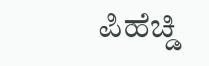ಪಿಹೆಚ್ಡಿ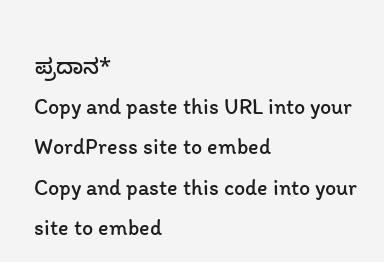ಪ್ರದಾನ*
Copy and paste this URL into your WordPress site to embed
Copy and paste this code into your site to embed